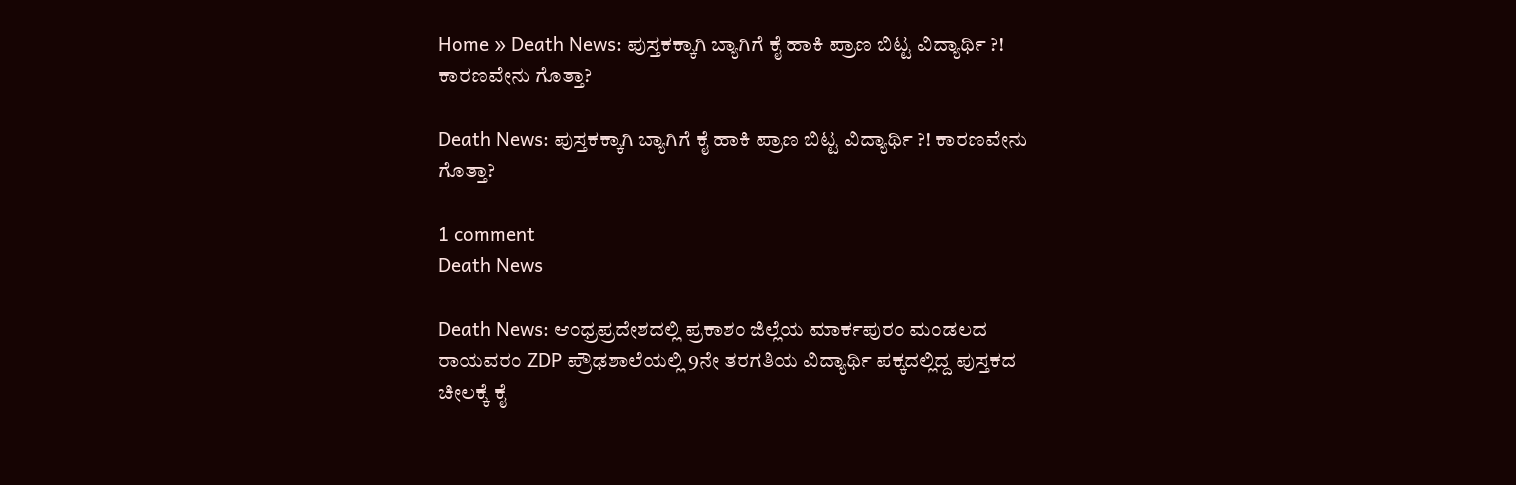Home » Death News: ಪುಸ್ತಕಕ್ಕಾಗಿ ಬ್ಯಾಗಿಗೆ ಕೈ ಹಾಕಿ ಪ್ರಾಣ ಬಿಟ್ಟ ವಿದ್ಯಾರ್ಥಿ ?! ಕಾರಣವೇನು ಗೊತ್ತಾ?

Death News: ಪುಸ್ತಕಕ್ಕಾಗಿ ಬ್ಯಾಗಿಗೆ ಕೈ ಹಾಕಿ ಪ್ರಾಣ ಬಿಟ್ಟ ವಿದ್ಯಾರ್ಥಿ ?! ಕಾರಣವೇನು ಗೊತ್ತಾ?

1 comment
Death News

Death News: ಆಂಧ್ರಪ್ರದೇಶದಲ್ಲಿ ಪ್ರಕಾಶಂ ಜಿಲ್ಲೆಯ ಮಾರ್ಕಪುರಂ ಮಂಡಲದ ರಾಯವರಂ ZDP ಪ್ರೌಢಶಾಲೆಯಲ್ಲಿ 9ನೇ ತರಗತಿಯ ವಿದ್ಯಾರ್ಥಿ ಪಕ್ಕದಲ್ಲಿದ್ದ ಪುಸ್ತಕದ ಚೀಲಕ್ಕೆ ಕೈ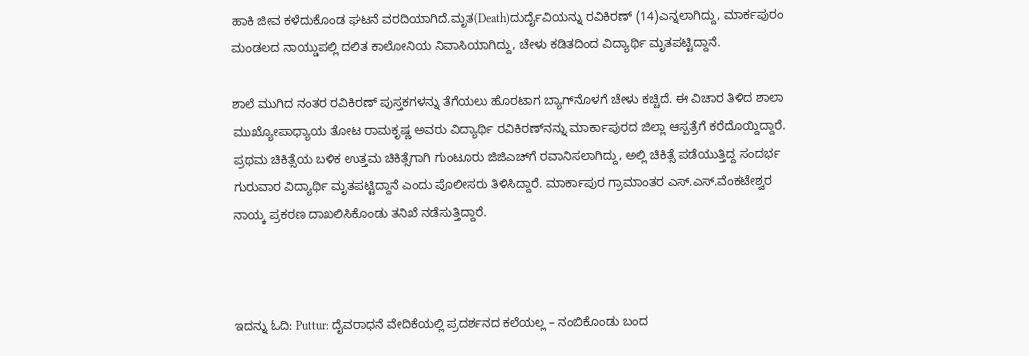ಹಾಕಿ ಜೀವ ಕಳೆದುಕೊಂಡ ಘಟನೆ ವರದಿಯಾಗಿದೆ.ಮೃತ(Death)ದುರ್ದೈವಿಯನ್ನು ರವಿಕಿರಣ್ (14)ಎನ್ನಲಾಗಿದ್ದು, ಮಾರ್ಕಪುರಂ ಮಂಡಲದ ನಾಯ್ಡುಪಲ್ಲಿ ದಲಿತ ಕಾಲೋನಿಯ ನಿವಾಸಿಯಾಗಿದ್ದು, ಚೇಳು ಕಡಿತದಿಂದ ವಿದ್ಯಾರ್ಥಿ ಮೃತಪಟ್ಟಿದ್ದಾನೆ.

ಶಾಲೆ ಮುಗಿದ ನಂತರ ರವಿಕಿರಣ್ ಪುಸ್ತಕಗಳನ್ನು ತೆಗೆಯಲು ಹೊರಟಾಗ ಬ್ಯಾಗ್‌ನೊಳಗೆ ಚೇಳು ಕಚ್ಚಿದೆ. ಈ ವಿಚಾರ ತಿಳಿದ ಶಾಲಾ ಮುಖ್ಯೋಪಾಧ್ಯಾಯ ತೋಟ ರಾಮಕೃಷ್ಣ ಅವರು ವಿದ್ಯಾರ್ಥಿ ರವಿಕಿರಣ್‌ನನ್ನು ಮಾರ್ಕಾಪುರದ ಜಿಲ್ಲಾ ಆಸ್ಪತ್ರೆಗೆ ಕರೆದೊಯ್ದಿದ್ದಾರೆ. ಪ್ರಥಮ ಚಿಕಿತ್ಸೆಯ ಬಳಿಕ ಉತ್ತಮ ಚಿಕಿತ್ಸೆಗಾಗಿ ಗುಂಟೂರು ಜಿಜಿಎಚ್‌ಗೆ ರವಾನಿಸಲಾಗಿದ್ದು, ಅಲ್ಲಿ ಚಿಕಿತ್ಸೆ ಪಡೆಯುತ್ತಿದ್ದ ಸಂದರ್ಭ ಗುರುವಾರ ವಿದ್ಯಾರ್ಥಿ ಮೃತಪಟ್ಟಿದ್ದಾನೆ ಎಂದು ಪೊಲೀಸರು ತಿಳಿಸಿದ್ದಾರೆ. ಮಾರ್ಕಾಪುರ ಗ್ರಾಮಾಂತರ ಎಸ್.ಎಸ್.ವೆಂಕಟೇಶ್ವರ ನಾಯ್ಕ ಪ್ರಕರಣ ದಾಖಲಿಸಿಕೊಂಡು ತನಿಖೆ ನಡೆಸುತ್ತಿದ್ದಾರೆ.



ಇದನ್ನು ಓದಿ: Puttur: ದೈವರಾಧನೆ ವೇದಿಕೆಯಲ್ಲಿ ಪ್ರದರ್ಶನದ ಕಲೆಯಲ್ಲ – ನಂಬಿಕೊಂಡು ಬಂದ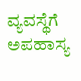ವ್ಯವಸ್ಥೆಗೆ ಅಪಹಾಸ್ಯ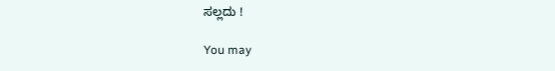ಸಲ್ಲದು !

You may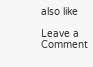also like

Leave a Comment